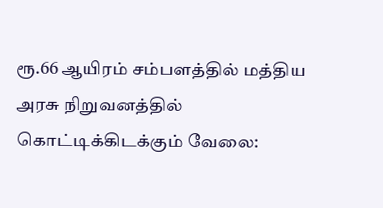ரூ.66 ஆயிரம் சம்பளத்தில் மத்திய அரசு நிறுவனத்தில் கொட்டிக்கிடக்கும் வேலை: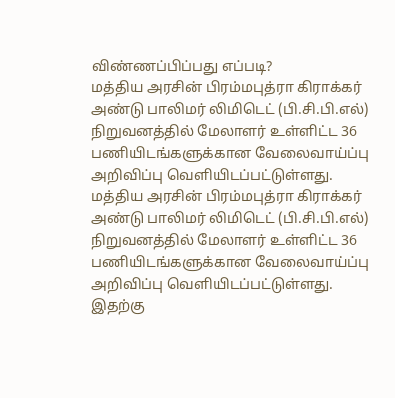விண்ணப்பிப்பது எப்படி?
மத்திய அரசின் பிரம்மபுத்ரா கிராக்கர் அண்டு பாலிமர் லிமிடெட் (பி.சி.பி.எல்) நிறுவனத்தில் மேலாளர் உள்ளிட்ட 36 பணியிடங்களுக்கான வேலைவாய்ப்பு அறிவிப்பு வெளியிடப்பட்டுள்ளது.
மத்திய அரசின் பிரம்மபுத்ரா கிராக்கர் அண்டு பாலிமர் லிமிடெட் (பி.சி.பி.எல்) நிறுவனத்தில் மேலாளர் உள்ளிட்ட 36 பணியிடங்களுக்கான வேலைவாய்ப்பு அறிவிப்பு வெளியிடப்பட்டுள்ளது. இதற்கு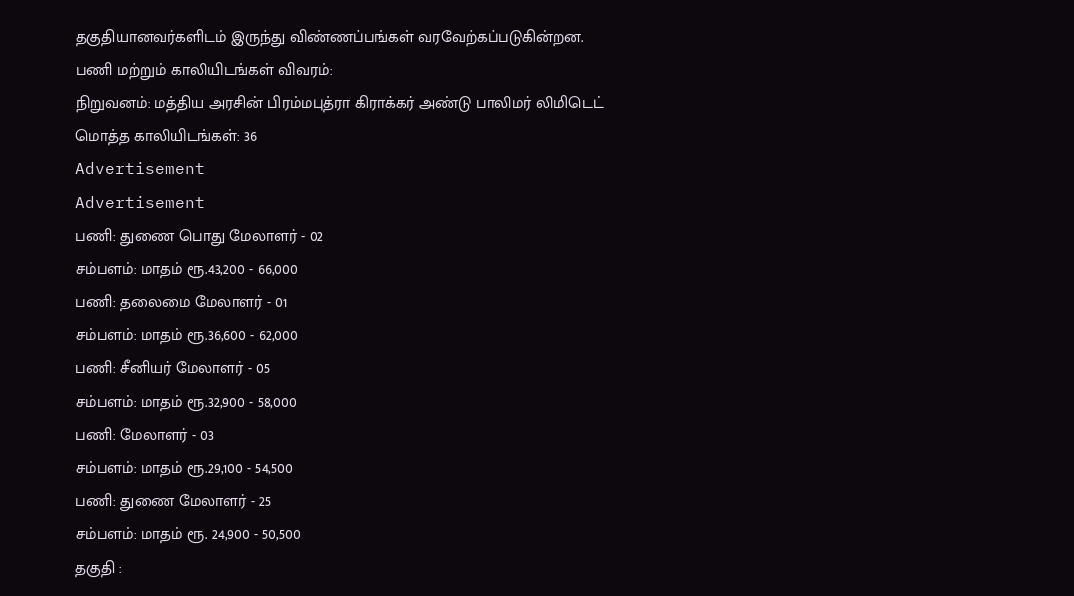தகுதியானவர்களிடம் இருந்து விண்ணப்பங்கள் வரவேற்கப்படுகின்றன.
பணி மற்றும் காலியிடங்கள் விவரம்:
நிறுவனம்: மத்திய அரசின் பிரம்மபுத்ரா கிராக்கர் அண்டு பாலிமர் லிமிடெட்
மொத்த காலியிடங்கள்: 36
Advertisement
Advertisement
பணி: துணை பொது மேலாளர் - 02
சம்பளம்: மாதம் ரூ.43,200 - 66,000
பணி: தலைமை மேலாளர் - 01
சம்பளம்: மாதம் ரூ.36,600 - 62,000
பணி: சீனியர் மேலாளர் - 05
சம்பளம்: மாதம் ரூ.32,900 - 58,000
பணி: மேலாளர் - 03
சம்பளம்: மாதம் ரூ.29,100 - 54,500
பணி: துணை மேலாளர் - 25
சம்பளம்: மாதம் ரூ. 24,900 - 50,500
தகுதி :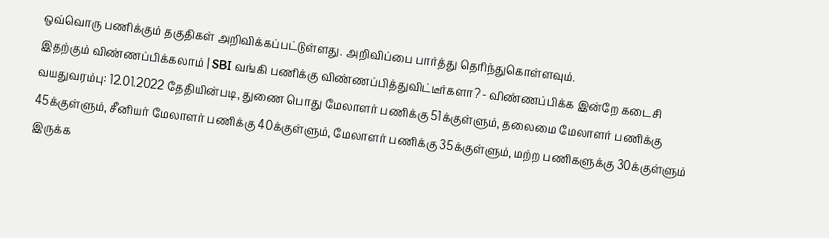ஒவ்வொரு பணிக்கும் தகுதிகள் அறிவிக்கப்பட்டுள்ளது. அறிவிப்பை பார்த்து தெரிந்துகொள்ளவும்.
இதற்கும் விண்ணப்பிக்கலாம் | SBI வங்கி பணிக்கு விண்ணப்பித்துவிட்டீர்களா? - விண்ணப்பிக்க இன்றே கடைசி
வயதுவரம்பு: 12.01.2022 தேதியின்படி, துணை பொது மேலாளர் பணிக்கு 51க்குள்ளும், தலைமை மேலாளர் பணிக்கு 45க்குள்ளும், சீனியர் மேலாளர் பணிக்கு 40க்குள்ளும், மேலாளர் பணிக்கு 35க்குள்ளும், மற்ற பணிகளுக்கு 30க்குள்ளும் இருக்க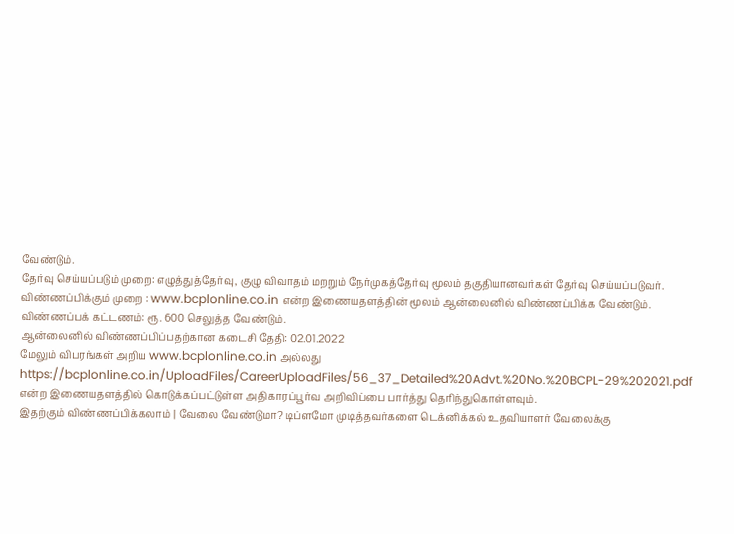வேண்டும்.
தேர்வு செய்யப்படும் முறை: எழுத்துத்தேர்வு, குழு விவாதம் மறறும் நேர்முகத்தேர்வு மூலம் தகுதியானவர்கள் தேர்வு செய்யப்படுவர்.
விண்ணப்பிக்கும் முறை : www.bcplonline.co.in என்ற இணையதளத்தின் மூலம் ஆன்லைனில் விண்ணப்பிக்க வேண்டும்.
விண்ணப்பக் கட்டணம்: ரூ. 600 செலுத்த வேண்டும்.
ஆன்லைனில் விண்ணப்பிப்பதற்கான கடைசி தேதி: 02.01.2022
மேலும் விபரங்கள் அறிய www.bcplonline.co.in அல்லது https://bcplonline.co.in/UploadFiles/CareerUploadFiles/56_37_Detailed%20Advt.%20No.%20BCPL-29%202021.pdf என்ற இணையதளத்தில் கொடுக்கப்பட்டுள்ள அதிகாரப்பூர்வ அறிவிப்பை பார்த்து தெரிந்துகொள்ளவும்.
இதற்கும் விண்ணப்பிக்கலாம் | வேலை வேண்டுமா? டிப்ளமோ முடித்தவர்களை டெக்னிக்கல் உதவியாளர் வேலைக்கு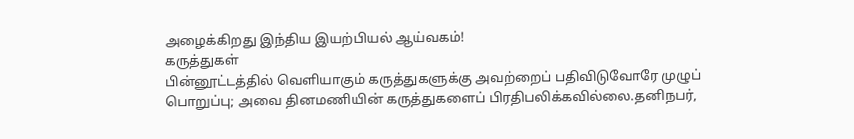அழைக்கிறது இந்திய இயற்பியல் ஆய்வகம்!
கருத்துகள்
பின்னூட்டத்தில் வெளியாகும் கருத்துகளுக்கு அவற்றைப் பதிவிடுவோரே முழுப் பொறுப்பு; அவை தினமணியின் கருத்துகளைப் பிரதிபலிக்கவில்லை.தனிநபர்,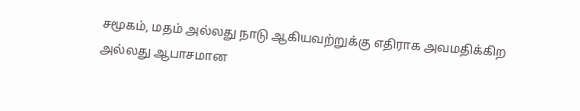சமூகம், மதம் அல்லது நாடு ஆகியவற்றுக்கு எதிராக அவமதிக்கிற அல்லது ஆபாசமான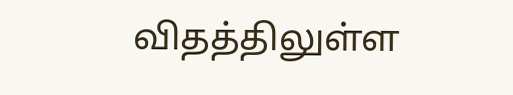விதத்திலுள்ள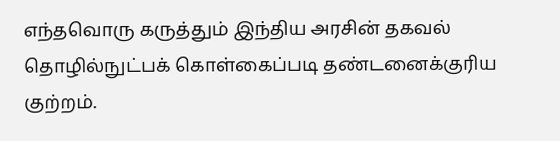எந்தவொரு கருத்தும் இந்திய அரசின் தகவல் தொழில்நுட்பக் கொள்கைப்படி தண்டனைக்குரிய குற்றம்.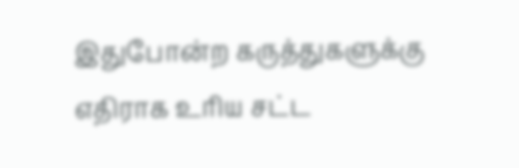இதுபோன்ற கருத்துகளுக்கு எதிராக உரிய சட்ட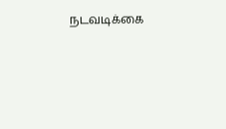நடவடிக்கை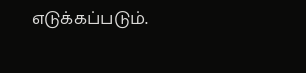எடுக்கப்படும்.